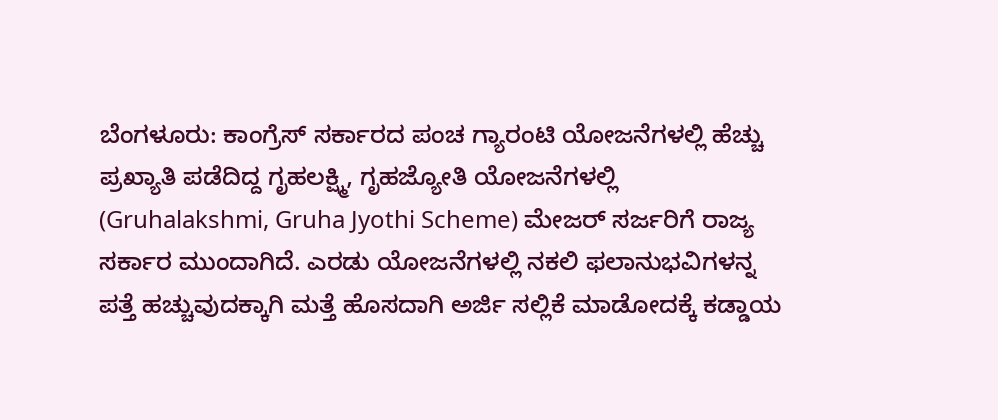ಬೆಂಗಳೂರು: ಕಾಂಗ್ರೆಸ್ ಸರ್ಕಾರದ ಪಂಚ ಗ್ಯಾರಂಟಿ ಯೋಜನೆಗಳಲ್ಲಿ ಹೆಚ್ಚು ಪ್ರಖ್ಯಾತಿ ಪಡೆದಿದ್ದ ಗೃಹಲಕ್ಷ್ಮಿ, ಗೃಹಜ್ಯೋತಿ ಯೋಜನೆಗಳಲ್ಲಿ (Gruhalakshmi, Gruha Jyothi Scheme) ಮೇಜರ್ ಸರ್ಜರಿಗೆ ರಾಜ್ಯ ಸರ್ಕಾರ ಮುಂದಾಗಿದೆ. ಎರಡು ಯೋಜನೆಗಳಲ್ಲಿ ನಕಲಿ ಫಲಾನುಭವಿಗಳನ್ನ ಪತ್ತೆ ಹಚ್ಚುವುದಕ್ಕಾಗಿ ಮತ್ತೆ ಹೊಸದಾಗಿ ಅರ್ಜಿ ಸಲ್ಲಿಕೆ ಮಾಡೋದಕ್ಕೆ ಕಡ್ಡಾಯ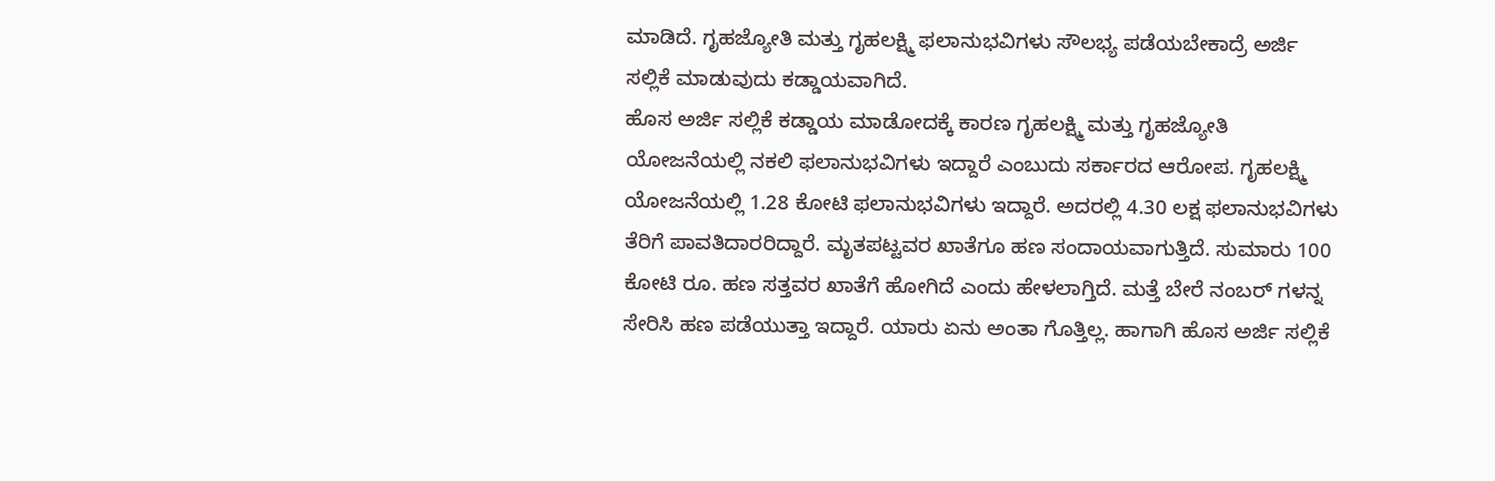ಮಾಡಿದೆ. ಗೃಹಜ್ಯೋತಿ ಮತ್ತು ಗೃಹಲಕ್ಷ್ಮಿ ಫಲಾನುಭವಿಗಳು ಸೌಲಭ್ಯ ಪಡೆಯಬೇಕಾದ್ರೆ ಅರ್ಜಿ ಸಲ್ಲಿಕೆ ಮಾಡುವುದು ಕಡ್ಡಾಯವಾಗಿದೆ.
ಹೊಸ ಅರ್ಜಿ ಸಲ್ಲಿಕೆ ಕಡ್ಡಾಯ ಮಾಡೋದಕ್ಕೆ ಕಾರಣ ಗೃಹಲಕ್ಷ್ಮಿ ಮತ್ತು ಗೃಹಜ್ಯೋತಿ ಯೋಜನೆಯಲ್ಲಿ ನಕಲಿ ಫಲಾನುಭವಿಗಳು ಇದ್ದಾರೆ ಎಂಬುದು ಸರ್ಕಾರದ ಆರೋಪ. ಗೃಹಲಕ್ಷ್ಮಿ ಯೋಜನೆಯಲ್ಲಿ 1.28 ಕೋಟಿ ಫಲಾನುಭವಿಗಳು ಇದ್ದಾರೆ. ಅದರಲ್ಲಿ 4.30 ಲಕ್ಷ ಫಲಾನುಭವಿಗಳು ತೆರಿಗೆ ಪಾವತಿದಾರರಿದ್ದಾರೆ. ಮೃತಪಟ್ಟವರ ಖಾತೆಗೂ ಹಣ ಸಂದಾಯವಾಗುತ್ತಿದೆ. ಸುಮಾರು 100 ಕೋಟಿ ರೂ. ಹಣ ಸತ್ತವರ ಖಾತೆಗೆ ಹೋಗಿದೆ ಎಂದು ಹೇಳಲಾಗ್ತಿದೆ. ಮತ್ತೆ ಬೇರೆ ನಂಬರ್ ಗಳನ್ನ ಸೇರಿಸಿ ಹಣ ಪಡೆಯುತ್ತಾ ಇದ್ದಾರೆ. ಯಾರು ಏನು ಅಂತಾ ಗೊತ್ತಿಲ್ಲ. ಹಾಗಾಗಿ ಹೊಸ ಅರ್ಜಿ ಸಲ್ಲಿಕೆ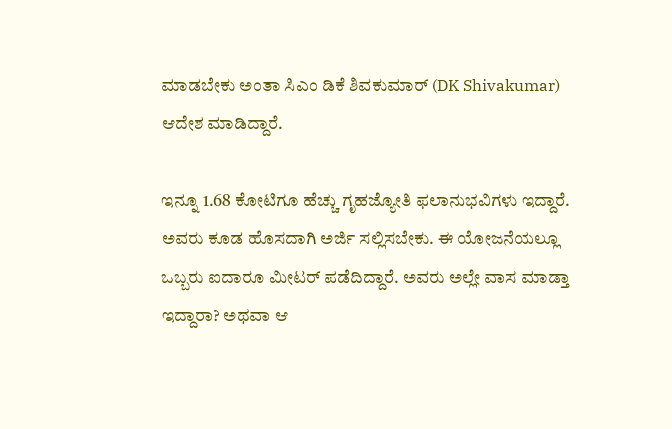ಮಾಡಬೇಕು ಅಂತಾ ಸಿಎಂ ಡಿಕೆ ಶಿವಕುಮಾರ್ (DK Shivakumar) ಆದೇಶ ಮಾಡಿದ್ದಾರೆ.

ಇನ್ನೂ 1.68 ಕೋಟಿಗೂ ಹೆಚ್ಚು ಗೃಹಜ್ಯೋತಿ ಫಲಾನುಭವಿಗಳು ಇದ್ದಾರೆ. ಅವರು ಕೂಡ ಹೊಸದಾಗಿ ಅರ್ಜಿ ಸಲ್ಲಿಸಬೇಕು. ಈ ಯೋಜನೆಯಲ್ಲೂ ಒಬ್ಬರು ಐದಾರೂ ಮೀಟರ್ ಪಡೆದಿದ್ದಾರೆ. ಅವರು ಅಲ್ಲೇ ವಾಸ ಮಾಡ್ತಾ ಇದ್ದಾರಾ? ಅಥವಾ ಆ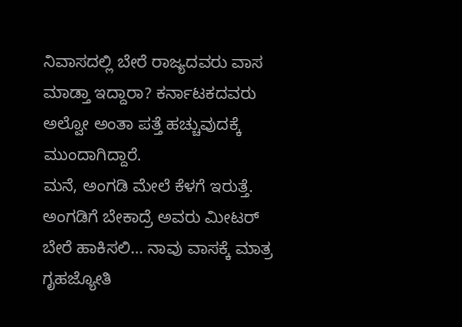ನಿವಾಸದಲ್ಲಿ ಬೇರೆ ರಾಜ್ಯದವರು ವಾಸ ಮಾಡ್ತಾ ಇದ್ದಾರಾ? ಕರ್ನಾಟಕದವರು ಅಲ್ವೋ ಅಂತಾ ಪತ್ತೆ ಹಚ್ಚುವುದಕ್ಕೆ ಮುಂದಾಗಿದ್ದಾರೆ.
ಮನೆ, ಅಂಗಡಿ ಮೇಲೆ ಕೆಳಗೆ ಇರುತ್ತೆ. ಅಂಗಡಿಗೆ ಬೇಕಾದ್ರೆ ಅವರು ಮೀಟರ್ ಬೇರೆ ಹಾಕಿಸಲಿ… ನಾವು ವಾಸಕ್ಕೆ ಮಾತ್ರ ಗೃಹಜ್ಯೋತಿ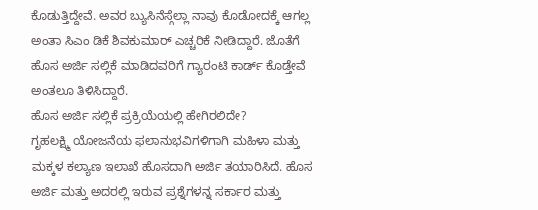ಕೊಡುತ್ತಿದ್ದೇವೆ. ಅವರ ಬ್ಯುಸಿನೆಸ್ಗೆಲ್ಲಾ ನಾವು ಕೊಡೋದಕ್ಕೆ ಆಗಲ್ಲ ಅಂತಾ ಸಿಎಂ ಡಿಕೆ ಶಿವಕುಮಾರ್ ಎಚ್ಚರಿಕೆ ನೀಡಿದ್ದಾರೆ. ಜೊತೆಗೆ ಹೊಸ ಅರ್ಜಿ ಸಲ್ಲಿಕೆ ಮಾಡಿದವರಿಗೆ ಗ್ಯಾರಂಟಿ ಕಾರ್ಡ್ ಕೊಡ್ತೇವೆ ಅಂತಲೂ ತಿಳಿಸಿದ್ದಾರೆ.
ಹೊಸ ಅರ್ಜಿ ಸಲ್ಲಿಕೆ ಪ್ರಕ್ರಿಯೆಯಲ್ಲಿ ಹೇಗಿರಲಿದೇ?
ಗೃಹಲಕ್ಷ್ಮಿ ಯೋಜನೆಯ ಫಲಾನುಭವಿಗಳಿಗಾಗಿ ಮಹಿಳಾ ಮತ್ತು ಮಕ್ಕಳ ಕಲ್ಯಾಣ ಇಲಾಖೆ ಹೊಸದಾಗಿ ಅರ್ಜಿ ತಯಾರಿಸಿದೆ. ಹೊಸ ಅರ್ಜಿ ಮತ್ತು ಅದರಲ್ಲಿ ಇರುವ ಪ್ರಶ್ನೆಗಳನ್ನ ಸರ್ಕಾರ ಮತ್ತು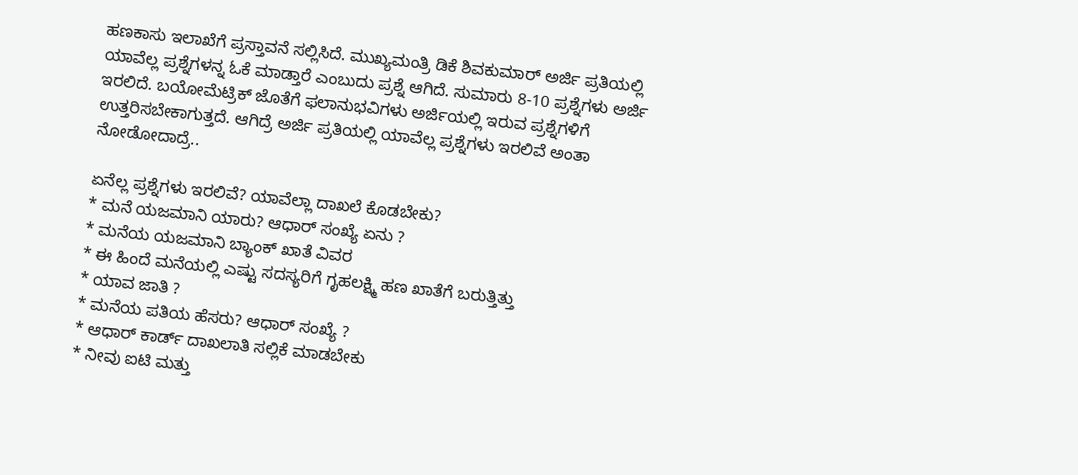ಹಣಕಾಸು ಇಲಾಖೆಗೆ ಪ್ರಸ್ತಾವನೆ ಸಲ್ಲಿಸಿದೆ. ಮುಖ್ಯಮಂತ್ರಿ ಡಿಕೆ ಶಿವಕುಮಾರ್ ಅರ್ಜಿ ಪ್ರತಿಯಲ್ಲಿ ಯಾವೆಲ್ಲ ಪ್ರಶ್ನೆಗಳನ್ನ ಓಕೆ ಮಾಡ್ತಾರೆ ಎಂಬುದು ಪ್ರಶ್ನೆ ಆಗಿದೆ. ಸುಮಾರು 8-10 ಪ್ರಶ್ನೆಗಳು ಅರ್ಜಿ ಇರಲಿದೆ. ಬಯೋಮೆಟ್ರಿಕ್ ಜೊತೆಗೆ ಫಲಾನುಭವಿಗಳು ಅರ್ಜಿಯಲ್ಲಿ ಇರುವ ಪ್ರಶ್ನೆಗಳಿಗೆ ಉತ್ತರಿಸಬೇಕಾಗುತ್ತದೆ. ಆಗಿದ್ರೆ ಅರ್ಜಿ ಪ್ರತಿಯಲ್ಲಿ ಯಾವೆಲ್ಲ ಪ್ರಶ್ನೆಗಳು ಇರಲಿವೆ ಅಂತಾ ನೋಡೋದಾದ್ರೆ..

ಏನೆಲ್ಲ ಪ್ರಶ್ನೆಗಳು ಇರಲಿವೆ? ಯಾವೆಲ್ಲಾ ದಾಖಲೆ ಕೊಡಬೇಕು?
* ಮನೆ ಯಜಮಾನಿ ಯಾರು? ಆಧಾರ್ ಸಂಖ್ಯೆ ಏನು ?
* ಮನೆಯ ಯಜಮಾನಿ ಬ್ಯಾಂಕ್ ಖಾತೆ ವಿವರ
* ಈ ಹಿಂದೆ ಮನೆಯಲ್ಲಿ ಎಷ್ಟು ಸದಸ್ಯರಿಗೆ ಗೃಹಲಕ್ಷ್ಮಿ ಹಣ ಖಾತೆಗೆ ಬರುತ್ತಿತ್ತು
* ಯಾವ ಜಾತಿ ?
* ಮನೆಯ ಪತಿಯ ಹೆಸರು? ಆಧಾರ್ ಸಂಖ್ಯೆ ?
* ಆಧಾರ್ ಕಾರ್ಡ್ ದಾಖಲಾತಿ ಸಲ್ಲಿಕೆ ಮಾಡಬೇಕು
* ನೀವು ಐಟಿ ಮತ್ತು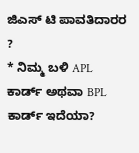ಜಿಎಸ್ ಟಿ ಪಾವತಿದಾರರ ?
* ನಿಮ್ಮ ಬಳಿ APL ಕಾರ್ಡ್ ಅಥವಾ BPL ಕಾರ್ಡ್ ಇದೆಯಾ?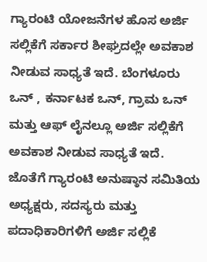ಗ್ಯಾರಂಟಿ ಯೋಜನೆಗಳ ಹೊಸ ಅರ್ಜಿ ಸಲ್ಲಿಕೆಗೆ ಸರ್ಕಾರ ಶೀಘ್ರದಲ್ಲೇ ಅವಕಾಶ ನೀಡುವ ಸಾಧ್ಯತೆ ಇದೆ. ಬೆಂಗಳೂರು ಒನ್ , ಕರ್ನಾಟಕ ಒನ್, ಗ್ರಾಮ ಒನ್ ಮತ್ತು ಆಫ್ ಲೈನಲ್ಲೂ ಅರ್ಜಿ ಸಲ್ಲಿಕೆಗೆ ಅವಕಾಶ ನೀಡುವ ಸಾಧ್ಯತೆ ಇದೆ. ಜೊತೆಗೆ ಗ್ಯಾರಂಟಿ ಅನುಷ್ಠಾನ ಸಮಿತಿಯ ಅಧ್ಯಕ್ಷರು, ಸದಸ್ಯರು ಮತ್ತು ಪದಾಧಿಕಾರಿಗಳಿಗೆ ಅರ್ಜಿ ಸಲ್ಲಿಕೆ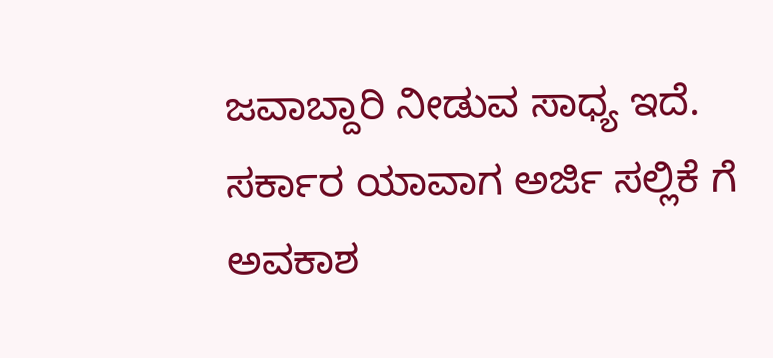ಜವಾಬ್ದಾರಿ ನೀಡುವ ಸಾಧ್ಯ ಇದೆ. ಸರ್ಕಾರ ಯಾವಾಗ ಅರ್ಜಿ ಸಲ್ಲಿಕೆ ಗೆ ಅವಕಾಶ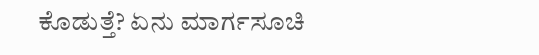ಕೊಡುತ್ತೆ? ಏನು ಮಾರ್ಗಸೂಚಿ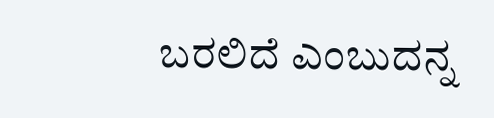ಬರಲಿದೆ ಎಂಬುದನ್ನ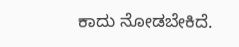ಕಾದು ನೋಡಬೇಕಿದೆ.